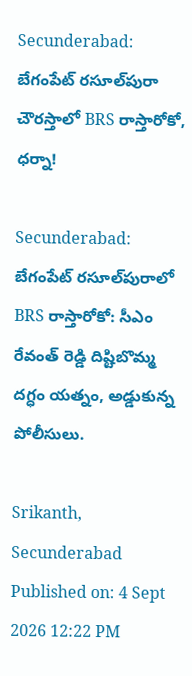Secunderabad: బేగంపేట్ రసూల్‌పురా చౌరస్తాలో BRS రాస్తారోకో, ధర్నా!

Secunderabad: బేగంపేట్ రసూల్‌పురాలో BRS రాస్తారోకో: సీఎం రేవంత్ రెడ్డి దిష్టిబొమ్మ దగ్ధం యత్నం, అడ్డుకున్న పోలీసులు.

Srikanth, Secunderabad
Published on: 4 Sept 2026 12:22 PM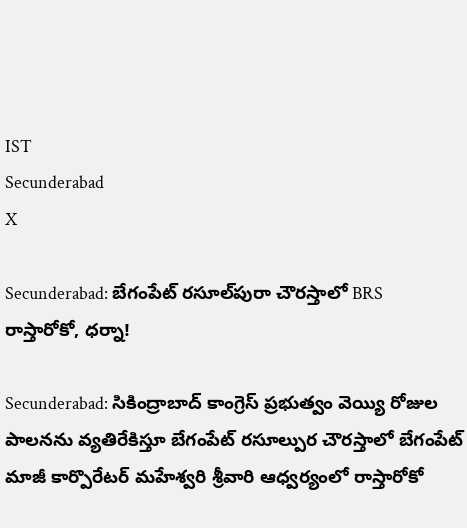IST
Secunderabad
X

Secunderabad: బేగంపేట్ రసూల్‌పురా చౌరస్తాలో BRS రాస్తారోకో, ధర్నా!

Secunderabad: సికింద్రాబాద్ కాంగ్రెస్ ప్రభుత్వం వెయ్యి రోజుల పాలనను వ్యతిరేకిస్తూ బేగంపేట్ రసూల్పుర చౌరస్తాలో బేగంపేట్ మాజీ కార్పొరేటర్ మహేశ్వరి శ్రీవారి ఆధ్వర్యంలో రాస్తారోకో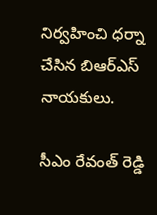నిర్వహించి ధర్నా చేసిన బిఆర్ఎస్ నాయకులు.

సీఎం రేవంత్ రెడ్డి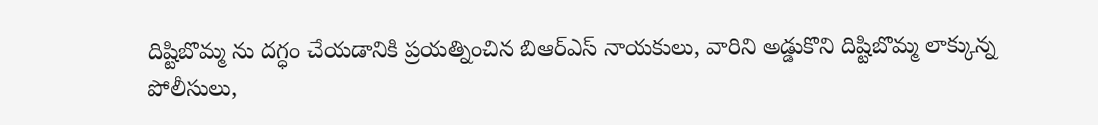దిష్టిబొమ్మ ను దగ్ధం చేయడానికి ప్రయత్నించిన బిఆర్ఎస్ నాయకులు, వారిని అడ్డుకొని దిష్టిబొమ్మ లాక్కున్న పోలీసులు,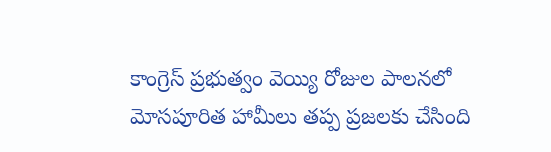కాంగ్రెస్ ప్రభుత్వం వెయ్యి రోజుల పాలనలో మోసపూరిత హామీలు తప్ప ప్రజలకు చేసింది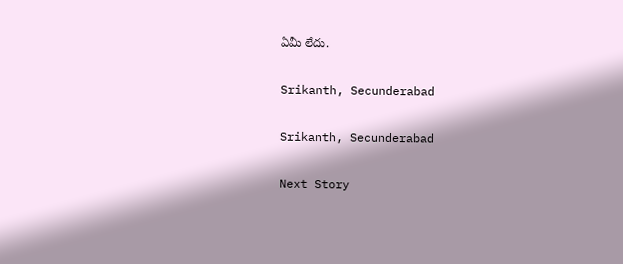ఏమీ లేదు.

Srikanth, Secunderabad

Srikanth, Secunderabad

Next Story